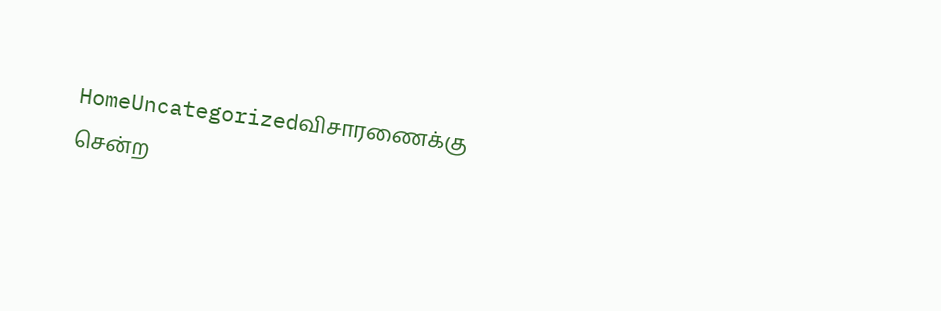HomeUncategorizedவிசாரணைக்கு சென்ற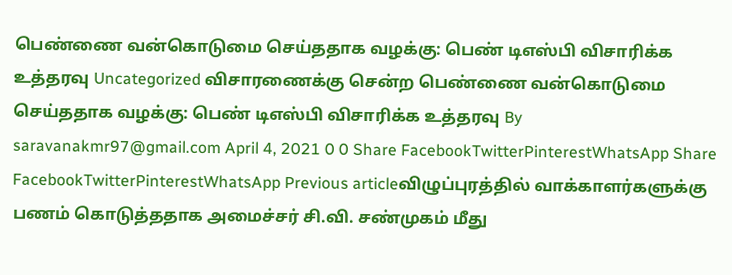பெண்ணை வன்கொடுமை செய்ததாக வழக்கு: பெண் டிஎஸ்பி விசாரிக்க உத்தரவு Uncategorized விசாரணைக்கு சென்ற பெண்ணை வன்கொடுமை செய்ததாக வழக்கு: பெண் டிஎஸ்பி விசாரிக்க உத்தரவு By saravanakmr97@gmail.com April 4, 2021 0 0 Share FacebookTwitterPinterestWhatsApp Share FacebookTwitterPinterestWhatsApp Previous articleவிழுப்புரத்தில் வாக்காளர்களுக்கு பணம் கொடுத்ததாக அமைச்சர் சி.வி. சண்முகம் மீது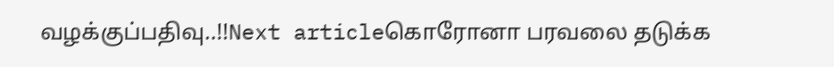வழக்குப்பதிவு..!!Next articleகொரோனா பரவலை தடுக்க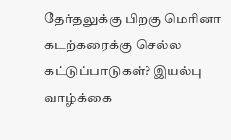தேர்தலுக்கு பிறகு மெரினா கடற்கரைக்கு செல்ல கட்டுப்பாடுகள்? இயல்பு வாழ்க்கை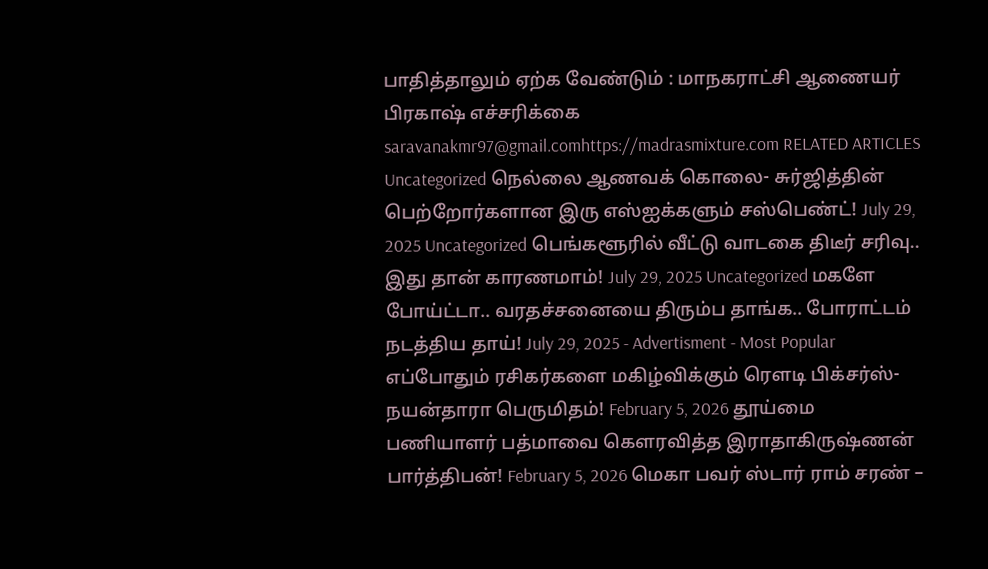பாதித்தாலும் ஏற்க வேண்டும் : மாநகராட்சி ஆணையர் பிரகாஷ் எச்சரிக்கை saravanakmr97@gmail.comhttps://madrasmixture.com RELATED ARTICLES Uncategorized நெல்லை ஆணவக் கொலை- சுர்ஜித்தின் பெற்றோர்களான இரு எஸ்ஐக்களும் சஸ்பெண்ட்! July 29, 2025 Uncategorized பெங்களூரில் வீட்டு வாடகை திடீர் சரிவு.. இது தான் காரணமாம்! July 29, 2025 Uncategorized மகளே போய்ட்டா.. வரதச்சனையை திரும்ப தாங்க.. போராட்டம் நடத்திய தாய்! July 29, 2025 - Advertisment - Most Popular எப்போதும் ரசிகர்களை மகிழ்விக்கும் ரௌடி பிக்சர்ஸ்- நயன்தாரா பெருமிதம்! February 5, 2026 தூய்மை பணியாளர் பத்மாவை கௌரவித்த இராதாகிருஷ்ணன் பார்த்திபன்! February 5, 2026 மெகா பவர் ஸ்டார் ராம் சரண் –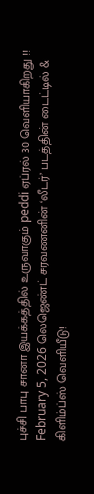புச்சி பாபு சானா இயக்கத்தில் உருவாகும் peddi ஏப்ரல் 30 வெளியாகிறது !! February 5, 2026 லெஜெண்ட் சரவணனின் ‘லீடர்’ படத்தின் டைட்டில் & கிளிம்ப்ஸ் வெளியீடு!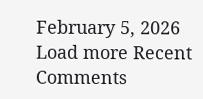February 5, 2026 Load more Recent Comments